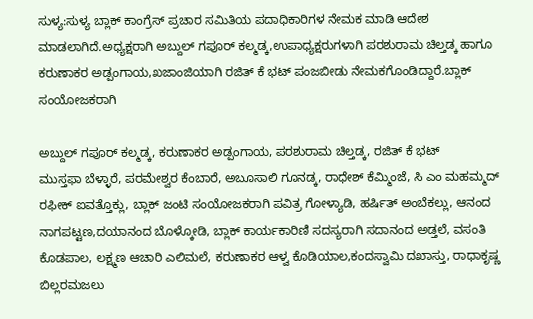ಸುಳ್ಯ:ಸುಳ್ಯ ಬ್ಲಾಕ್ ಕಾಂಗ್ರೆಸ್ ಪ್ರಚಾರ ಸಮಿತಿಯ ಪದಾಧಿಕಾರಿಗಳ ನೇಮಕ ಮಾಡಿ ಆದೇಶ ಮಾಡಲಾಗಿದೆ.ಅಧ್ಯಕ್ಷರಾಗಿ ಅಬ್ದುಲ್ ಗಪೂರ್ ಕಲ್ಮಡ್ಕ,ಉಪಾಧ್ಯಕ್ಷರುಗಳಾಗಿ ಪರಶುರಾಮ ಚಿಲ್ತಡ್ಕ ಹಾಗೂ ಕರುಣಾಕರ ಅಡ್ಪಂಗಾಯ,ಖಜಾಂಜಿಯಾಗಿ ರಜಿತ್ ಕೆ ಭಟ್ ಪಂಜಬೀಡು ನೇಮಕಗೊಂಡಿದ್ದಾರೆ.ಬ್ಲಾಕ್ ಸಂಯೋಜಕರಾಗಿ

ಅಬ್ದುಲ್ ಗಪೂರ್ ಕಲ್ಮಡ್ಕ, ಕರುಣಾಕರ ಅಡ್ಪಂಗಾಯ, ಪರಶುರಾಮ ಚಿಲ್ತಡ್ಕ, ರಜಿತ್ ಕೆ ಭಟ್
ಮುಸ್ತಫಾ ಬೆಳ್ಳಾರೆ, ಪರಮೇಶ್ವರ ಕೆಂಬಾರೆ, ಅಬೂಸಾಲಿ ಗೂನಡ್ಕ, ರಾಧೇಶ್ ಕೆಮ್ಮಿಂಜೆ, ಸಿ ಎಂ ಮಹಮ್ಮದ್ ರಫೀಕ್ ಐವತ್ತೊಕ್ಲು, ಬ್ಲಾಕ್ ಜಂಟಿ ಸಂಯೋಜಕರಾಗಿ ಪವಿತ್ರ ಗೋಳ್ಯಾಡಿ, ಹರ್ಷಿತ್ ಅಂಬೆಕಲ್ಲು, ಆನಂದ ನಾಗಪಟ್ಟಣ,ದಯಾನಂದ ಬೊಳ್ಕೋಡಿ, ಬ್ಲಾಕ್ ಕಾರ್ಯಕಾರಿಣಿ ಸದಸ್ಯರಾಗಿ ಸದಾನಂದ ಅಡ್ತಲೆ, ವಸಂತಿ ಕೊಡಪಾಲ, ಲಕ್ಷ್ಮಣ ಆಚಾರಿ ಎಲಿಮಲೆ, ಕರುಣಾಕರ ಆಳ್ವ ಕೊಡಿಯಾಲ,ಕಂದಸ್ವಾಮಿ ದಖಾಸ್ತು, ರಾಧಾಕೃಷ್ಣ ಬಿಲ್ಲರಮಜಲು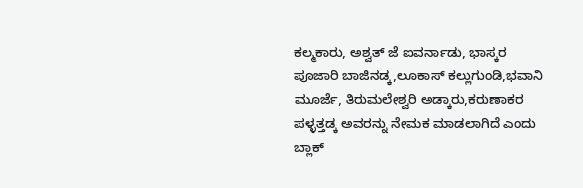ಕಲ್ಮಕಾರು, ಅಶ್ವತ್ ಜೆ ಐವರ್ನಾಡು, ಭಾಸ್ಕರ ಪೂಜಾರಿ ಬಾಜಿನಡ್ಕ,ಲೂಕಾಸ್ ಕಲ್ಲುಗುಂಡಿ,ಭವಾನಿ ಮೂರ್ಜೆ, ತಿರುಮಲೇಶ್ವರಿ ಅಡ್ಕಾರು,ಕರುಣಾಕರ ಪಳ್ಳತ್ತಡ್ಕ ಅವರನ್ನು ನೇಮಕ ಮಾಡಲಾಗಿದೆ ಎಂದು ಬ್ಲಾಕ್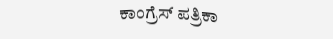ಕಾಂಗ್ರೆಸ್ ಪತ್ರಿಕಾ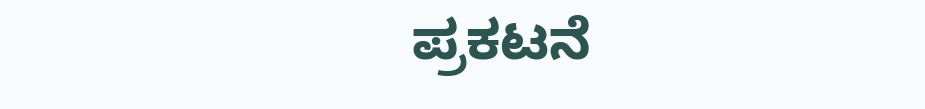ಪ್ರಕಟನೆ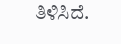ತಿಳಿಸಿದೆ.